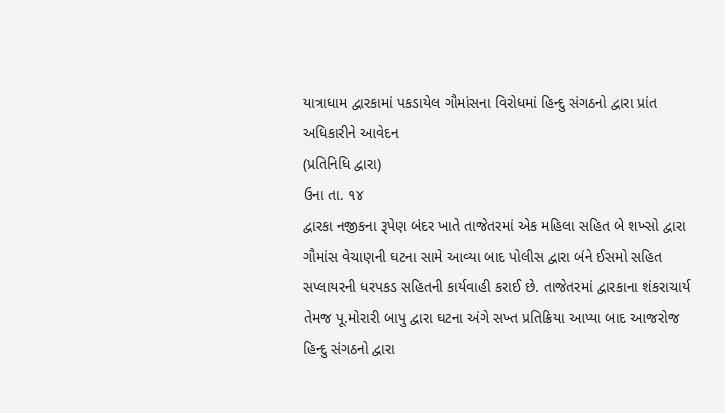યાત્રાધામ દ્વારકામાં પકડાયેલ ગૌમાંસના વિરોધમાં હિન્દુ સંગઠનો દ્વારા પ્રાંત અધિકારીને આવેદન
(પ્રતિનિધિ દ્વારા)
ઉના તા. ૧૪
દ્વારકા નજીકના રૂપેણ બંદર ખાતે તાજેતરમાં એક મહિલા સહિત બે શખ્સો દ્વારા ગૌમાંસ વેચાણની ઘટના સામે આવ્યા બાદ પોલીસ દ્વારા બંને ઈસમો સહિત સપ્લાયરની ધરપકડ સહિતની કાર્યવાહી કરાઈ છે. તાજેતરમાં દ્વારકાના શંકરાચાર્ય તેમજ પૂ.મોરારી બાપુ દ્વારા ઘટના અંગે સખ્ત પ્રતિક્રિયા આપ્યા બાદ આજરોજ હિન્દુ સંગઠનો દ્વારા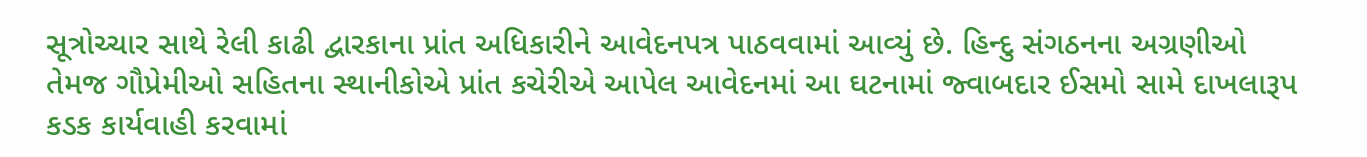સૂત્રોચ્ચાર સાથે રેલી કાઢી દ્વારકાના પ્રાંત અધિકારીને આવેદનપત્ર પાઠવવામાં આવ્યું છે. હિન્દુ સંગઠનના અગ્રણીઓ તેમજ ગૌપ્રેમીઓ સહિતના સ્થાનીકોએ પ્રાંત કચેરીએ આપેલ આવેદનમાં આ ઘટનામાં જ્વાબદાર ઈસમો સામે દાખલારૂપ કડક કાર્યવાહી કરવામાં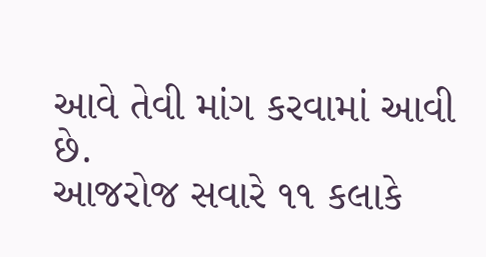આવે તેવી માંગ કરવામાં આવી છે.
આજરોજ સવારે ૧૧ કલાકે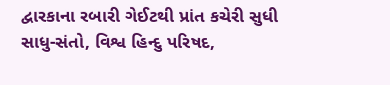દ્વારકાના રબારી ગેઈટથી પ્રાંત કચેરી સુધી સાધુ-સંતો, વિશ્વ હિન્દુ પરિષદ,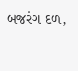બજરંગ દળ,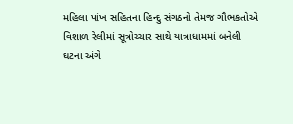મહિલા પાંખ સહિતના હિન્દુ સંગઠનો તેમજ ગૌભકતોએ વિશાળ રેલીમાં સૂત્રોચ્ચાર સાથે યાત્રાધામમાં બનેલી ઘટના અંગે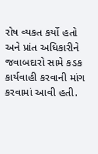રોષ વ્યકત કર્યો હતો અને પ્રાંત અધિકારીને જવાબદારો સામે કડક કાર્યવાહી કરવાની માંગ કરવામાં આવી હતી.